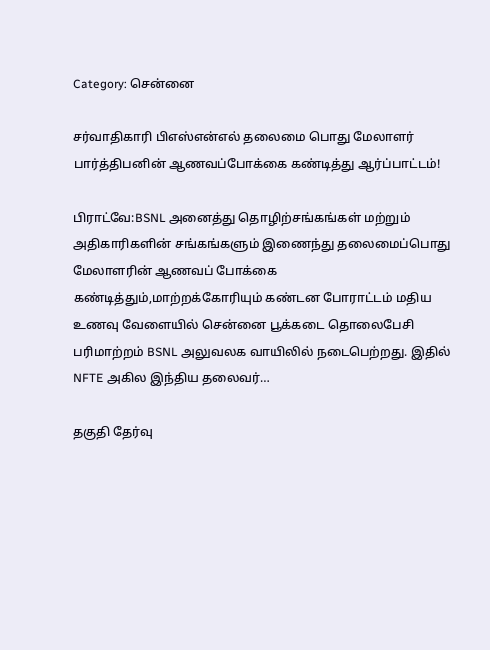Category: சென்னை

சர்வாதிகாரி பிஎஸ்என்எல் தலைமை பொது மேலாளர் பார்த்திபனின் ஆணவப்போக்கை கண்டித்து ஆர்ப்பாட்டம்!

பிராட்வே:BSNL அனைத்து தொழிற்சங்கங்கள் மற்றும் அதிகாரிகளின் சங்கங்களும் இணைந்து தலைமைப்பொது மேலாளரின் ஆணவப் போக்கை கண்டித்தும்,மாற்றக்கோரியும் கண்டன போராட்டம் மதிய உணவு வேளையில் சென்னை பூக்கடை தொலைபேசி பரிமாற்றம் BSNL அலுவலக வாயிலில் நடைபெற்றது. இதில் NFTE அகில இந்திய தலைவர்…

தகுதி தேர்வு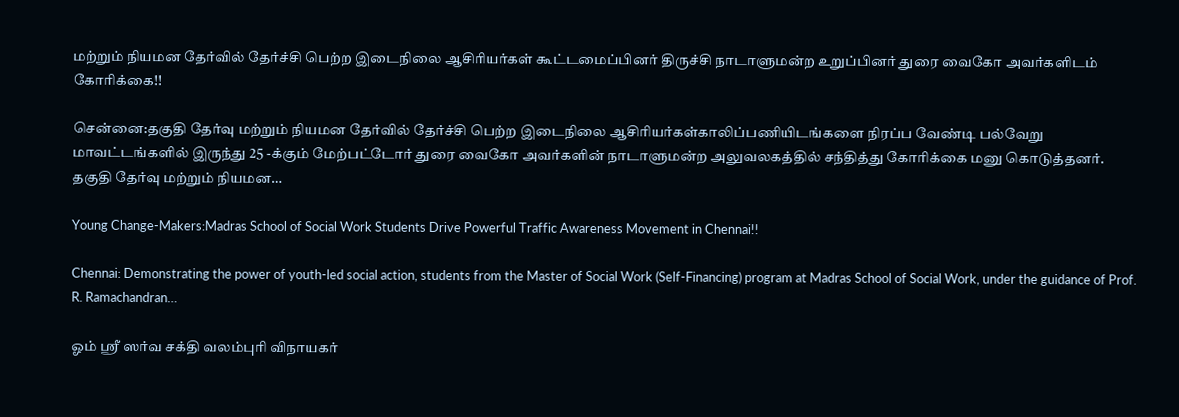மற்றும் நியமன தேர்வில் தேர்ச்சி பெற்ற இடைநிலை ஆசிரியர்கள் கூட்டமைப்பினர் திருச்சி நாடாளுமன்ற உறுப்பினர் துரை வைகோ அவர்களிடம் கோரிக்கை!!

சென்னை:தகுதி தேர்வு மற்றும் நியமன தேர்வில் தேர்ச்சி பெற்ற இடைநிலை ஆசிரியர்கள்காலிப்பணியிடங்களை நிரப்ப வேண்டி பல்வேறு மாவட்டங்களில் இருந்து 25 -க்கும் மேற்பட்டோர் துரை வைகோ அவர்களின் நாடாளுமன்ற அலுவலகத்தில் சந்தித்து கோரிக்கை மனு கொடுத்தனர். தகுதி தேர்வு மற்றும் நியமன…

Young Change-Makers:Madras School of Social Work Students Drive Powerful Traffic Awareness Movement in Chennai!!

Chennai: Demonstrating the power of youth-led social action, students from the Master of Social Work (Self-Financing) program at Madras School of Social Work, under the guidance of Prof. R. Ramachandran…

ஓம் ஸ்ரீ ஸர்வ சக்தி வலம்புரி விநாயகர்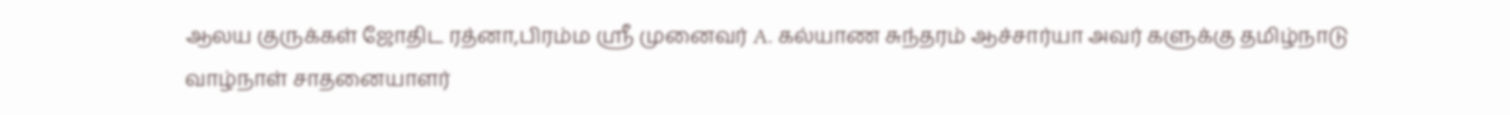ஆலய குருக்கள் ஜோதிட ரத்னா,பிரம்ம ஸ்ரீ முனைவர் A. கல்யாண சுந்தரம் ஆச்சார்யா அவர் களுக்கு தமிழ்நாடு வாழ்நாள் சாதனையாளர்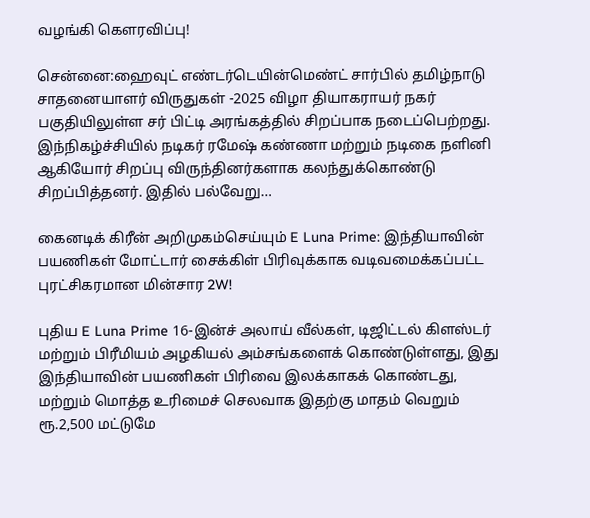வழங்கி கௌரவிப்பு!

சென்னை:ஹைவுட் எண்டர்டெயின்மெண்ட் சார்பில் தமிழ்நாடு சாதனையாளர் விருதுகள் -2025 விழா தியாகராயர் நகர் பகுதியிலுள்ள சர் பிட்டி அரங்கத்தில் சிறப்பாக நடைப்பெற்றது. இந்நிகழ்ச்சியில் நடிகர் ரமேஷ் கண்ணா மற்றும் நடிகை நளினி ஆகியோர் சிறப்பு விருந்தினர்களாக கலந்துக்கொண்டு சிறப்பித்தனர். இதில் பல்வேறு…

கைனடிக் கிரீன் அறிமுகம்செய்யும் E Luna Prime: இந்தியாவின் பயணிகள் மோட்டார் சைக்கிள் பிரிவுக்காக வடிவமைக்கப்பட்ட புரட்சிகரமான மின்சார 2W!

புதிய E Luna Prime 16-இன்ச் அலாய் வீல்கள், டிஜிட்டல் கிளஸ்டர் மற்றும் பிரீமியம் அழகியல் அம்சங்களைக் கொண்டுள்ளது, இது இந்தியாவின் பயணிகள் பிரிவை இலக்காகக் கொண்டது, மற்றும் மொத்த உரிமைச் செலவாக இதற்கு மாதம் வெறும் ரூ.2,500 மட்டுமே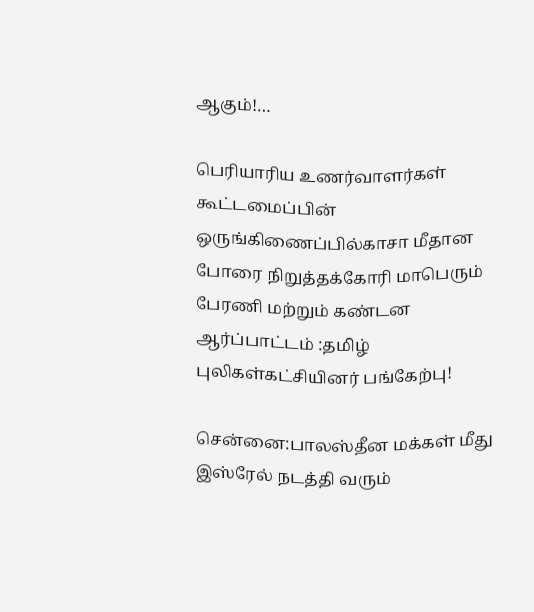ஆகும்!…

பெரியாரிய உணர்வாளர்கள் கூட்டமைப்பின் ஒருங்கிணைப்பில்காசா மீதான போரை நிறுத்தக்கோரி மாபெரும் பேரணி மற்றும் கண்டன ஆர்ப்பாட்டம் :தமிழ் புலிகள்கட்சியினர் பங்கேற்பு!

சென்னை:பாலஸ்தீன மக்கள் மீது இஸ்ரேல் நடத்தி வரும்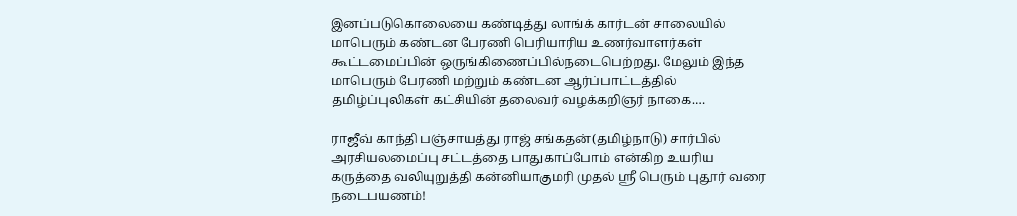இனப்படுகொலையை கண்டித்து லாங்க் கார்டன் சாலையில் மாபெரும் கண்டன பேரணி பெரியாரிய உணர்வாளர்கள் கூட்டமைப்பின் ஒருங்கிணைப்பில்நடைபெற்றது. மேலும் இந்த மாபெரும் பேரணி மற்றும் கண்டன ஆர்ப்பாட்டத்தில் தமிழ்ப்புலிகள் கட்சியின் தலைவர் வழக்கறிஞர் நாகை.…

ராஜீவ் காந்தி பஞ்சாயத்து ராஜ் சங்கதன்(தமிழ்நாடு) சார்பில் அரசியலமைப்பு சட்டத்தை பாதுகாப்போம் என்கிற உயரிய கருத்தை வலியுறுத்தி கன்னியாகுமரி முதல் ஸ்ரீ பெரும் புதூர் வரை நடைபயணம்!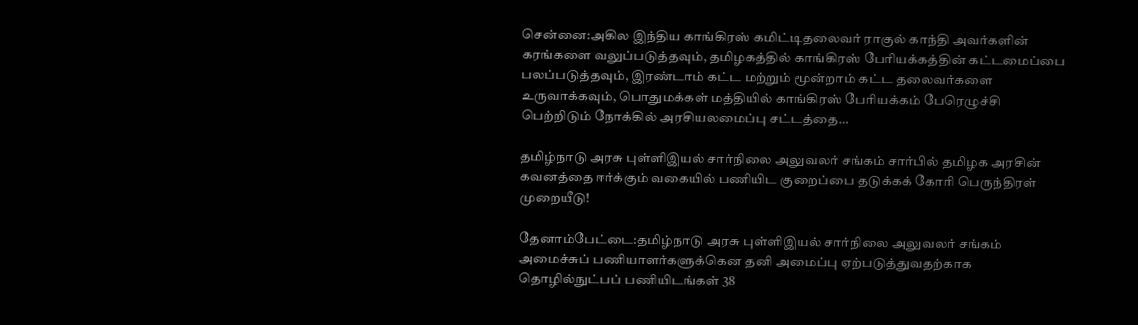சென்னை:அகில இந்திய காங்கிரஸ் கமிட்டிதலைவர் ராகுல் காந்தி அவர்களின் கரங்களை வலுப்படுத்தவும், தமிழகத்தில் காங்கிரஸ் பேரியக்கத்தின் கட்டமைப்பை பலப்படுத்தவும், இரண்டாம் கட்ட மற்றும் மூன்றாம் கட்ட தலைவர்களை உருவாக்கவும், பொதுமக்கள் மத்தியில் காங்கிரஸ் பேரியக்கம் பேரெழுச்சி பெற்றிடும் நோக்கில் அரசியலமைப்பு சட்டத்தை…

தமிழ்நாடு அரசு புள்ளிஇயல் சார்நிலை அலுவலர் சங்கம் சார்பில் தமிழக அரசின் கவனத்தை ஈர்க்கும் வகையில் பணியிட குறைப்பை தடுக்கக் கோரி பெருந்திரள் முறையீடு!

தேனாம்பேட்டை:தமிழ்நாடு அரசு புள்ளிஇயல் சார்நிலை அலுவலர் சங்கம் அமைச்சுப் பணியாளர்களுக்கென தனி அமைப்பு ஏற்படுத்துவதற்காக தொழில்நுட்பப் பணியிடங்கள் 38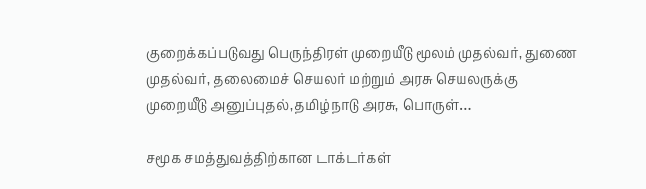குறைக்கப்படுவது பெருந்திரள் முறையீடு மூலம் முதல்வர், துணை முதல்வர், தலைமைச் செயலர் மற்றும் அரசு செயலருக்கு முறையீடு அனுப்புதல்,தமிழ்நாடு அரசு, பொருள்…

சமூக சமத்துவத்திற்கான டாக்டர்கள்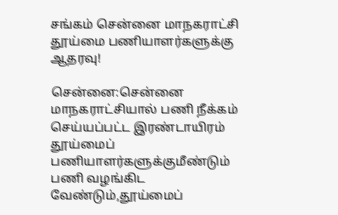சங்கம் சென்னை மாநகராட்சி தூய்மை பணியாளர்களுக்கு ஆதரவு!

சென்னை:சென்னை மாநகராட்சியால் பணி நீக்கம் செய்யப்பட்ட இரண்டாயிரம் தூய்மைப் பணியாளர்களுக்குமீண்டும் பணி வழங்கிட வேண்டும்,தூய்மைப்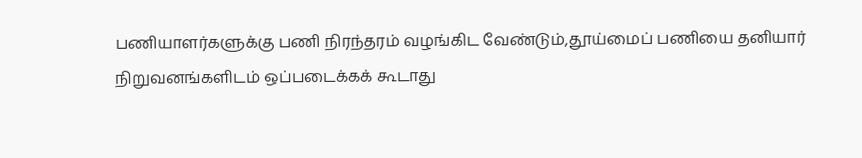பணியாளர்களுக்கு பணி நிரந்தரம் வழங்கிட வேண்டும்,தூய்மைப் பணியை தனியார் நிறுவனங்களிடம் ஒப்படைக்கக் கூடாது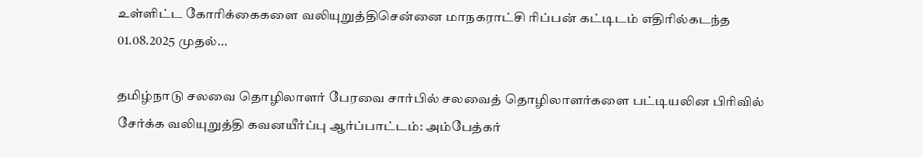உள்ளிட்ட கோரிக்கைகளை வலியுறுத்திசென்னை மாநகராட்சி ரிப்பன் கட்டிடம் எதிரில்கடந்த 01.08.2025 முதல்…

தமிழ்நாடு சலவை தொழிலாளர் பேரவை சார்பில் சலவைத் தொழிலாளர்களை பட்டியலின பிரிவில் சேர்க்க வலியுறுத்தி கவனயீர்ப்பு ஆர்ப்பாட்டம்: அம்பேத்கர்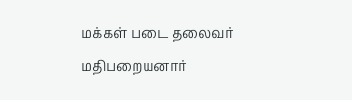மக்கள் படை தலைவர் மதிபறையனார்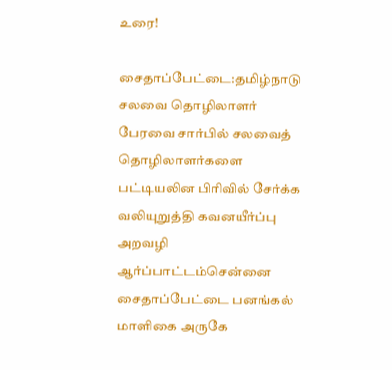உரை!

சைதாப்பேட்டை:தமிழ்நாடு சலவை தொழிலாளர் பேரவை சார்பில் சலவைத் தொழிலாளர்களை பட்டியலின பிரிவில் சேர்க்க வலியுறுத்தி கவனயீர்ப்பு அறவழி ஆர்ப்பாட்டம்சென்னை சைதாப்பேட்டை பனங்கல் மாளிகை அருகே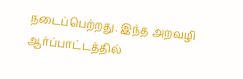நடைப்பெற்றது. இந்த அறவழி ஆர்ப்பாட்டத்தில்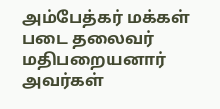அம்பேத்கர் மக்கள் படை தலைவர் மதிபறையனார் அவர்கள்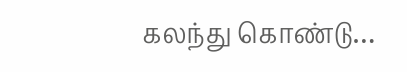கலந்து கொண்டு…